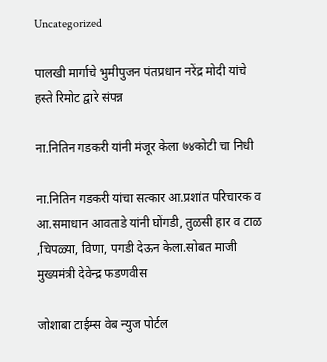Uncategorized

पालखी मार्गाचे भुमीपुजन पंतप्रधान नरेंद्र मोदी यांचे हस्ते रिमोट द्वारे संपन्न

ना.नितिन गडकरी यांनी मंजूर केला ७४कोटी चा निधी

ना.नितिन गडकरी यांचा सत्कार आ.प्रशांत परिचारक व आ.समाधान आवताडे यांनी घोंगडी, तुळसी हार व टाळ ,चिपळ्या, विणा, पगडी देऊन केला.सोबत माजी मुख्यमंत्री देवेन्द्र फडणवीस

जोशाबा टाईम्स वेब न्युज पोर्टल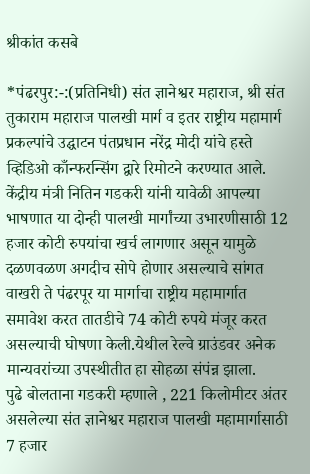श्रीकांत कसबे

*पंढरपुर:-:(प्रतिनिधी) संत ज्ञानेश्वर महाराज, श्री संत तुकाराम महाराज पालखी मार्ग व इतर राष्ट्रीय महामार्ग प्रकल्पांचे उद्घाटन पंतप्रधान नरेंद्र मोदी यांचे हस्ते व्हिडिओ काँन्फरन्सिंग द्वारे रिमोटने करण्यात आले. केंद्रीय मंत्री नितिन गडकरी यांनी यावेळी आपल्या भाषणात या दोन्ही पालखी मार्गांच्या उभारणीसाठी 12 हजार कोटी रुपयांचा खर्च लागणार असून यामुळे दळणवळण अगदीच सोपे होणार असल्याचे सांगत वाखरी ते पंढरपूर या मार्गाचा राष्ट्रीय महामार्गात समावेश करत तातडीचे 74 कोटी रुपये मंजूर करत असल्याची घोषणा केली.येथील रेल्वे ग्राउंडवर अनेक मान्यवरांच्या उपस्थीतीत हा सोहळा संपंन्न झाला.
पुढे बोलताना गडकरी म्हणाले , 221 किलोमीटर अंतर असलेल्या संत ज्ञानेश्वर महाराज पालखी महामार्गासाठी 7 हजार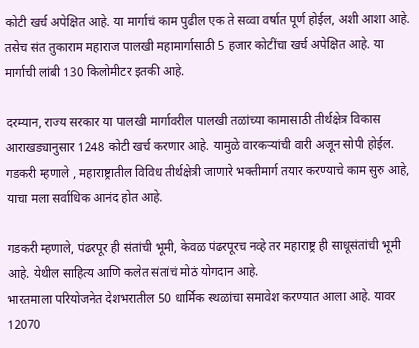कोटी खर्च अपेक्षित आहे. या मार्गाचं काम पुढील एक ते सव्वा वर्षात पूर्ण होईल, अशी आशा आहे. तसेच संत तुकाराम महाराज पालखी महामार्गासाठी 5 हजार कोटींचा खर्च अपेक्षित आहे. या मार्गाची लांबी 130 किलोमीटर इतकी आहे.

दरम्यान, राज्य सरकार या पालखी मार्गावरील पालखी तळांच्या कामासाठी तीर्थक्षेत्र विकास आराखड्यानुसार 1248 कोटी खर्च करणार आहे. यामुळे वारकऱ्यांची वारी अजून सोपी होईल. गडकरी म्हणाले , महाराष्ट्रातील विविध तीर्थक्षेत्री जाणारे भक्तीमार्ग तयार करण्याचे काम सुरु आहे, याचा मला सर्वाधिक आनंद होत आहे.

गडकरी म्हणाले, पंढरपूर ही संतांची भूमी, केवळ पंढरपूरच नव्हे तर महाराष्ट्र ही साधूसंतांची भूमी आहे. येथील साहित्य आणि कलेत संतांचं मोठं योगदान आहे.
भारतमाला परियोजनेत देशभरातील 50 धार्मिक स्थळांचा समावेश करण्यात आला आहे. यावर 12070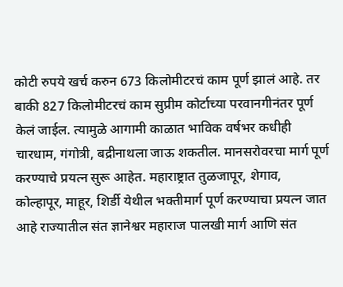कोटी रुपये खर्च करुन 673 किलोमीटरचं काम पूर्ण झालं आहे. तर बाकी 827 किलोमीटरचं काम सुप्रीम कोर्टाच्या परवानगीनंतर पूर्ण केलं जाईल. त्यामुळे आगामी काळात भाविक वर्षभर कधीही चारधाम, गंगोत्री, बद्रीनाथला जाऊ शकतील. मानसरोवरचा मार्ग पूर्ण करण्याचे प्रयत्न सुरू आहेत. महाराष्ट्रात तुळजापूर, शेगाव, कोल्हापूर, माहूर, शिर्डी येथील भक्तीमार्ग पूर्ण करण्याचा प्रयत्न जात आहे राज्यातील संत ज्ञानेश्वर महाराज पालखी मार्ग आणि संत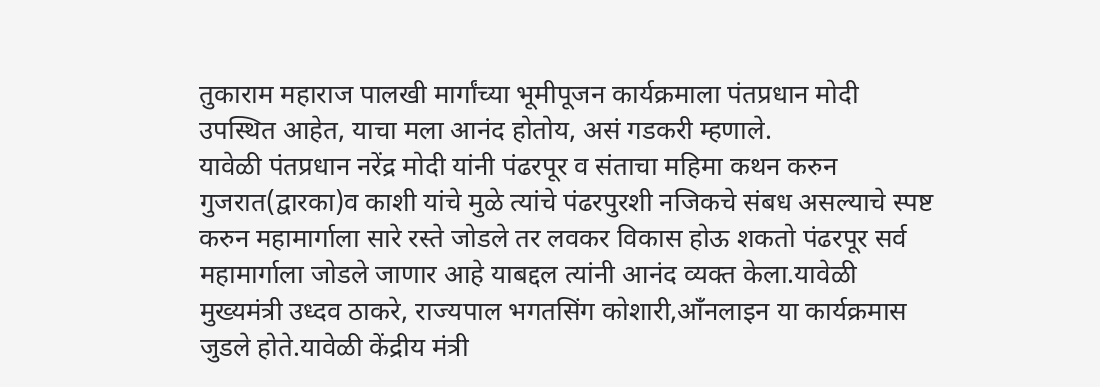तुकाराम महाराज पालखी मार्गांच्या भूमीपूजन कार्यक्रमाला पंतप्रधान मोदी उपस्थित आहेत, याचा मला आनंद होतोय, असं गडकरी म्हणाले.
यावेळी पंतप्रधान नरेंद्र मोदी यांनी पंढरपूर व संताचा महिमा कथन करुन गुजरात(द्वारका)व काशी यांचे मुळे त्यांचे पंढरपुरशी नजिकचे संबध असल्याचे स्पष्ट करुन महामार्गाला सारे रस्ते जोडले तर लवकर विकास होऊ शकतो पंढरपूर सर्व महामार्गाला जोडले जाणार आहे याबद्दल त्यांनी आनंद व्यक्त केला.यावेळी मुख्यमंत्री उध्दव ठाकरे, राज्यपाल भगतसिंग कोशारी,आँनलाइन या कार्यक्रमास जुडले होते.यावेळी केंद्रीय मंत्री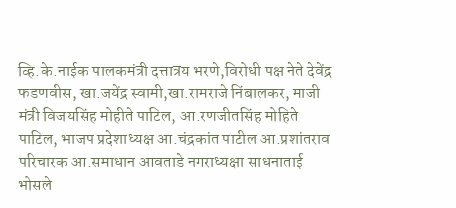व्हि.के.नाईक पालकमंत्री दत्तात्रय भरणे,विरोधी पक्ष नेते देवेंद्र फडणवीस, खा.जयेंद्र स्वामी,खा.रामराजे निंबालकर, माजी मंत्री विजयसिंह मोहीते पाटिल, आ.रणजीतसिंह मोहिते पाटिल, भाजप प्रदेशाध्यक्ष आ.चंद्रकांत पाटील आ.प्रशांतराव परिचारक आ.समाधान आवताडे नगराध्यक्षा साधनाताई भोसले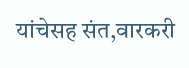यांचेसह संत,वारकरी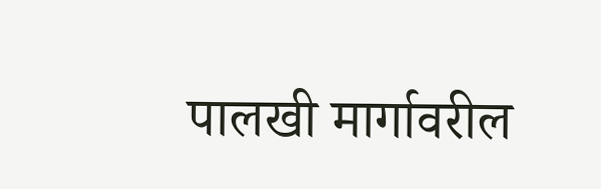पालखी मार्गावरील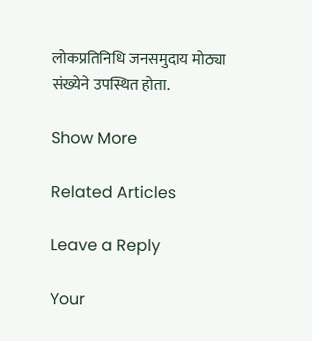लोकप्रतिनिधि जनसमुदाय मोठ्या संख्येने उपस्थित होता.

Show More

Related Articles

Leave a Reply

Your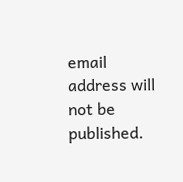email address will not be published.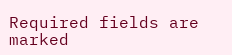Required fields are marked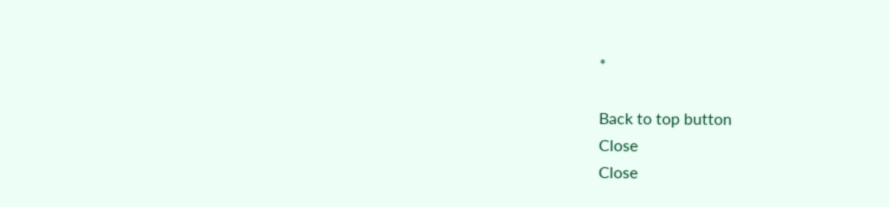*

Back to top button
Close
Close